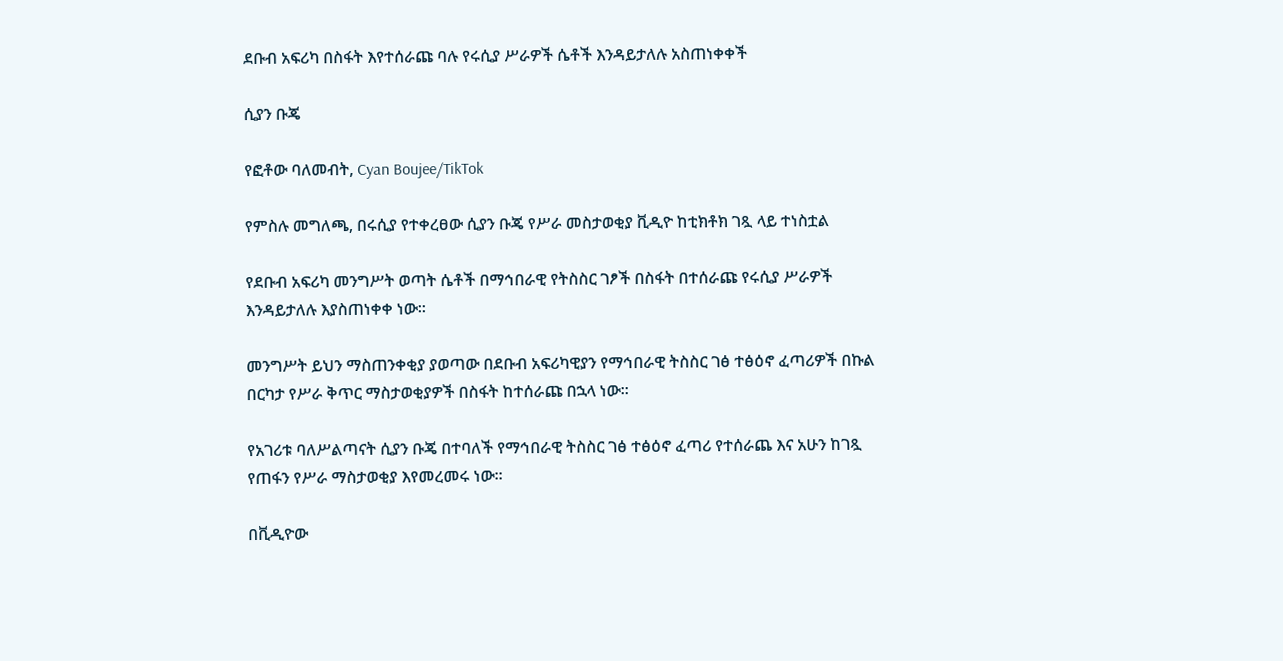ደቡብ አፍሪካ በስፋት እየተሰራጩ ባሉ የሩሲያ ሥራዎች ሴቶች እንዳይታለሉ አስጠነቀቀች

ሲያን ቡጄ

የፎቶው ባለመብት, Cyan Boujee/TikTok

የምስሉ መግለጫ, በሩሲያ የተቀረፀው ሲያን ቡጄ የሥራ መስታወቂያ ቪዲዮ ከቲክቶክ ገጿ ላይ ተነስቷል

የደቡብ አፍሪካ መንግሥት ወጣት ሴቶች በማኅበራዊ የትስስር ገፆች በስፋት በተሰራጩ የሩሲያ ሥራዎች እንዳይታለሉ እያስጠነቀቀ ነው።

መንግሥት ይህን ማስጠንቀቂያ ያወጣው በደቡብ አፍሪካዊያን የማኅበራዊ ትስስር ገፅ ተፅዕኖ ፈጣሪዎች በኩል በርካታ የሥራ ቅጥር ማስታወቂያዎች በስፋት ከተሰራጩ በኋላ ነው።

የአገሪቱ ባለሥልጣናት ሲያን ቡጄ በተባለች የማኅበራዊ ትስስር ገፅ ተፅዕኖ ፈጣሪ የተሰራጨ እና አሁን ከገጿ የጠፋን የሥራ ማስታወቂያ እየመረመሩ ነው።

በቪዲዮው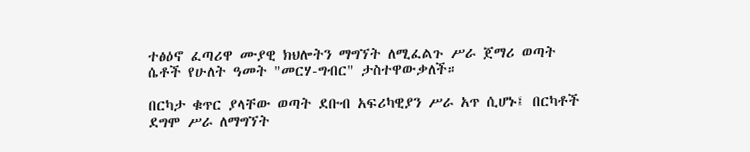ተፅዕኖ ፈጣሪዋ ሙያዊ ክህሎትን ማግኘት ለሚፈልጉ ሥራ ጀማሪ ወጣት ሴቶች የሁለት ዓመት "መርሃ-ግብር" ታስተዋውቃለች።

በርካታ ቁጥር ያላቸው ወጣት ደቡብ አፍሪካዊያን ሥራ አጥ ሲሆኑ፤ በርካቶች ደግሞ ሥራ ለማግኘት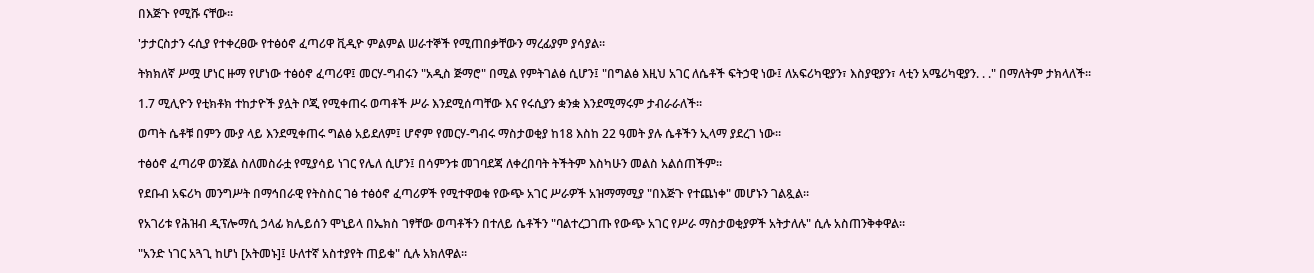በእጅጉ የሚሹ ናቸው።

'ታታርስታን ሩሲያ የተቀረፀው የተፅዕኖ ፈጣሪዋ ቪዲዮ ምልምል ሠራተኞች የሚጠበቃቸውን ማረፊያም ያሳያል።

ትክክለኛ ሥሟ ሆነር ዙማ የሆነው ተፅዕኖ ፈጣሪዋ፤ መርሃ-ግብሩን "አዲስ ጅማሮ" በሚል የምትገልፅ ሲሆን፤ "በግልፅ እዚህ አገር ለሴቶች ፍትኃዊ ነው፤ ለአፍሪካዊያን፣ እስያዊያን፣ ላቲን አሜሪካዊያን. . ." በማለትም ታክላለች።

1.7 ሚሊዮን የቲክቶክ ተከታዮች ያሏት ቦጂ የሚቀጠሩ ወጣቶች ሥራ እንደሚሰጣቸው እና የሩሲያን ቋንቋ እንደሚማሩም ታብራራለች።

ወጣት ሴቶቹ በምን ሙያ ላይ እንደሚቀጠሩ ግልፅ አይደለም፤ ሆኖም የመርሃ-ግብሩ ማስታወቂያ ከ18 እስከ 22 ዓመት ያሉ ሴቶችን ኢላማ ያደረገ ነው።

ተፅዕኖ ፈጣሪዋ ወንጀል ስለመስራቷ የሚያሳይ ነገር የሌለ ሲሆን፤ በሳምንቱ መገባደጃ ለቀረበባት ትችትም እስካሁን መልስ አልሰጠችም።

የደቡብ አፍሪካ መንግሥት በማኅበራዊ የትስስር ገፅ ተፅዕኖ ፈጣሪዎች የሚተዋወቁ የውጭ አገር ሥራዎች አዝማማሚያ "በእጅጉ የተጨነቀ" መሆኑን ገልጿል።

የአገሪቱ የሕዝብ ዲፕሎማሲ ኃላፊ ክሌይሰን ሞኒይላ በኤክስ ገፃቸው ወጣቶችን በተለይ ሴቶችን "ባልተረጋገጡ የውጭ አገር የሥራ ማስታወቂያዎች አትታለሉ" ሲሉ አስጠንቅቀዋል።

"አንድ ነገር አጓጊ ከሆነ [አትመኑ]፤ ሁለተኛ አስተያየት ጠይቁ" ሲሉ አክለዋል።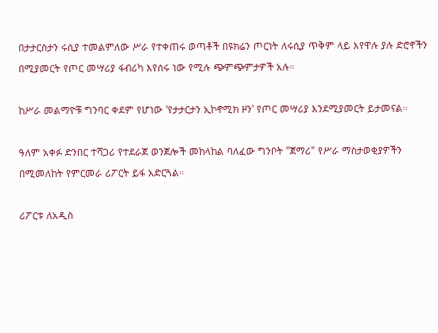በታታርስታን ሩሲያ ተመልምለው ሥራ የተቀጠሩ ወጣቶች በዩክሬን ጦርነት ለሩሲያ ጥቅም ላይ እየዋሉ ያሉ ድሮኖችን በሚያመርት የጦር መሣሪያ ፋብሪካ እየሰሩ ነው የሚሉ ጭምጭምታዎች አሉ።

ከሥራ መልማዮቹ ግንባር ቀደም የሆነው 'የታታርታን ኢኮኖሚክ ዞን' የጦር መሣሪያ እንደሚያመርት ይታመናል።

ዓለም አቀፉ ድንበር ተሻጋሪ የተደራጀ ወንጀሎች መከላከል ባለፈው ግንቦት "ጀማሪ" የሥራ ማስታወቂያዎችን በሚመለከት የምርመራ ሪፖርት ይፋ አድርጓል።

ሪፖርቱ ለአዲስ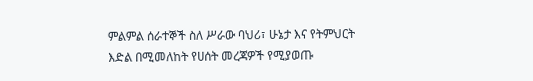ምልምል ሰራተኞች ስለ ሥራው ባህሪ፣ ሁኔታ እና የትምህርት እድል በሚመለከት የሀሰት መረጃዎች የሚያወጡ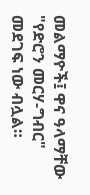መልማዮች፤ ዋና ዓላማቸው "የድሮን መርሃ-ግብር" መደገፍ ነው ብሏል።